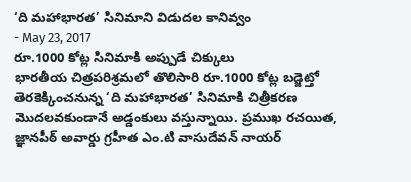‘ది మహాభారత’ సినిమాని విడుదల కానివ్వం
- May 23, 2017
రూ.1000 కోట్ల సినిమాకి అప్పుడే చిక్కులు
భారతీయ చిత్రపరిశ్రమలో తొలిసారి రూ.1000 కోట్ల బడ్జెట్తో తెరకెక్కించనున్న ‘ది మహాభారత’ సినిమాకి చిత్రీకరణ మొదలవకుండానే అడ్డంకులు వస్తున్నాయి. ప్రముఖ రచయిత, జ్ఞానపీఠ్ అవార్డు గ్రహీత ఎం.టి వాసుదేవన్ నాయర్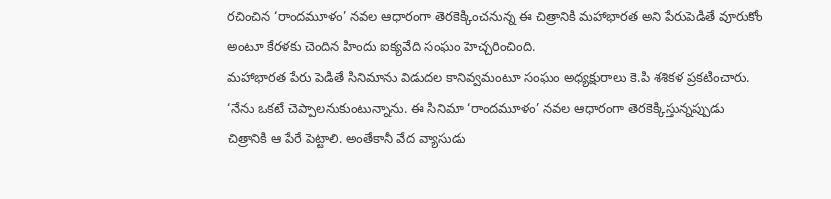రచించిన ‘రాందమూళం’ నవల ఆధారంగా తెరకెక్కించనున్న ఈ చిత్రానికి మహాభారత అని పేరుపెడితే వూరుకోం అంటూ కేరళకు చెందిన హిందు ఐక్యవేది సంఘం హెచ్చరించింది.
మహాభారత పేరు పెడితే సినిమాను విడుదల కానివ్వమంటూ సంఘం అధ్యక్షురాలు కె.పి శశికళ ప్రకటించారు. ‘నేను ఒకటే చెప్పాలనుకుంటున్నాను. ఈ సినిమా ‘రాందమూళం’ నవల ఆధారంగా తెరకెక్కిస్తున్నప్పుడు చిత్రానికి ఆ పేరే పెట్టాలి. అంతేకానీ వేద వ్యాసుడు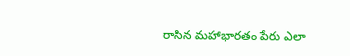రాసిన మహాభారతం పేరు ఎలా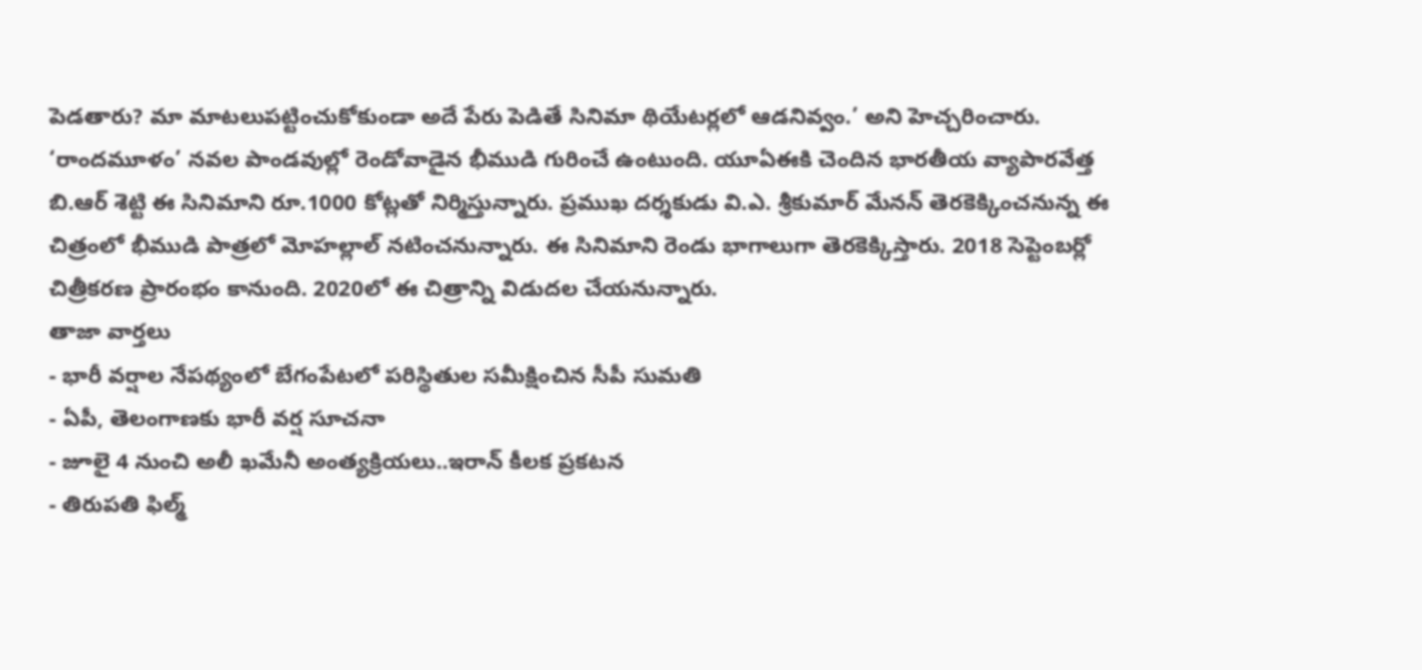పెడతారు? మా మాటలుపట్టించుకోకుండా అదే పేరు పెడితే సినిమా థియేటర్లలో ఆడనివ్వం.’ అని హెచ్చరించారు.
‘రాందమూళం’ నవల పాండవుల్లో రెండోవాడైన భీముడి గురించే ఉంటుంది. యూఏఈకి చెందిన భారతీయ వ్యాపారవేత్త బి.ఆర్ శెట్టి ఈ సినిమాని రూ.1000 కోట్లతో నిర్మిస్తున్నారు. ప్రముఖ దర్శకుడు వి.ఎ. శ్రీకుమార్ మేనన్ తెరకెక్కించనున్న ఈ చిత్రంలో భీముడి పాత్రలో మోహల్లాల్ నటించనున్నారు. ఈ సినిమాని రెండు భాగాలుగా తెరకెక్కిస్తారు. 2018 సెప్టెంబర్లో చిత్రీకరణ ప్రారంభం కానుంది. 2020లో ఈ చిత్రాన్ని విడుదల చేయనున్నారు.
తాజా వార్తలు
- భారీ వర్షాల నేపథ్యంలో బేగంపేటలో పరిస్థితుల సమీక్షించిన సీపీ సుమతి
- ఏపీ, తెలంగాణకు భారీ వర్ష సూచనా
- జూలై 4 నుంచి అలీ ఖమేనీ అంత్యక్రియలు..ఇరాన్ కీలక ప్రకటన
- తిరుపతి ఫిల్మ్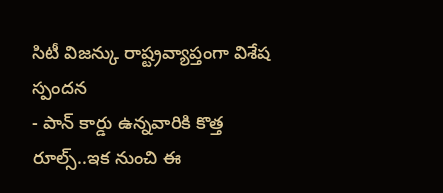సిటీ విజన్కు రాష్ట్రవ్యాప్తంగా విశేష స్పందన
- పాన్ కార్డు ఉన్నవారికి కొత్త రూల్స్..ఇక నుంచి ఈ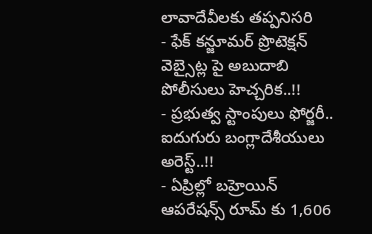లావాదేవీలకు తప్పనిసరి
- ఫేక్ కన్జూమర్ ప్రొటెక్షన్ వెబ్సైట్ల పై అబుదాబి పోలీసులు హెచ్చరిక..!!
- ప్రభుత్వ స్టాంపులు ఫోర్జరీ.. ఐదుగురు బంగ్లాదేశీయులు అరెస్ట్..!!
- ఏప్రిల్లో బహ్రెయిన్ ఆపరేషన్స్ రూమ్ కు 1,606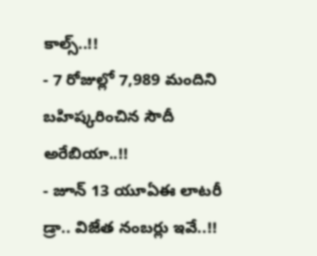కాల్స్..!!
- 7 రోజుల్లో 7,989 మందిని బహిష్కరించిన సౌదీ అరేబియా..!!
- జూన్ 13 యూఏఈ లాటరీ డ్రా.. విజేత నంబర్లు ఇవే..!!